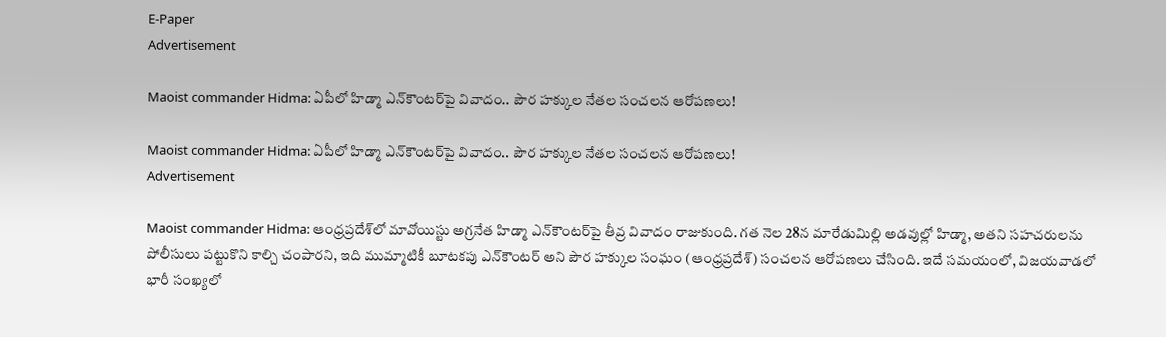E-Paper
Advertisement

Maoist commander Hidma: ఏపీలో హిడ్మా ఎన్‌కౌంటర్‌పై వివాదం.. పౌర హక్కుల నేతల సంచలన ఆరోపణలు!

Maoist commander Hidma: ఏపీలో హిడ్మా ఎన్‌కౌంటర్‌పై వివాదం.. పౌర హక్కుల నేతల సంచలన ఆరోపణలు!
Advertisement

Maoist commander Hidma: ఆంధ్రప్రదేశ్‌లో మావోయిస్టు అగ్రనేత హిడ్మా ఎన్‌కౌంటర్‌పై తీవ్ర వివాదం రాజుకుంది. గత నెల 28న మారేడుమిల్లి అడవుల్లో హిడ్మా, అతని సహచరులను పోలీసులు పట్టుకొని కాల్చి చంపారని, ఇది ముమ్మాటికీ బూటకపు ఎన్‌కౌంటర్ అని పౌర హక్కుల సంఘం (ఆంధ్రప్రదేశ్) సంచలన ఆరోపణలు చేసింది. ఇదే సమయంలో, విజయవాడలో భారీ సంఖ్యలో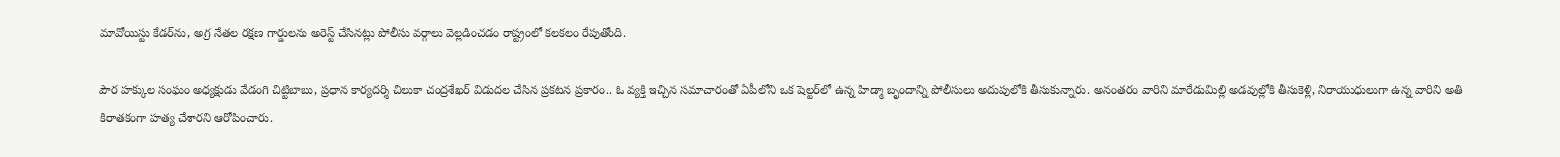మావోయిస్టు కేడర్‌ను, అగ్ర నేతల రక్షణ గార్డులను అరెస్ట్ చేసినట్లు పోలీసు వర్గాలు వెల్లడించడం రాష్ట్రంలో కలకలం రేపుతోంది.

పౌర హక్కుల సంఘం అధ్యక్షుడు వేడంగి చిట్టిబాబు, ప్రధాన కార్యదర్శి చిలుకా చంద్రశేఖర్ విడుదల చేసిన ప్రకటన ప్రకారం.. ఓ వ్యక్తి ఇచ్చిన సమాచారంతో ఏపీలోని ఒక షెల్టర్‌లో ఉన్న హిడ్మా బృందాన్ని పోలీసులు అదుపులోకి తీసుకున్నారు. అనంతరం వారిని మారేడుమిల్లి అడవుల్లోకి తీసుకెళ్లి, నిరాయుధులుగా ఉన్న వారిని అతి కిరాతకంగా హత్య చేశారని ఆరోపించారు.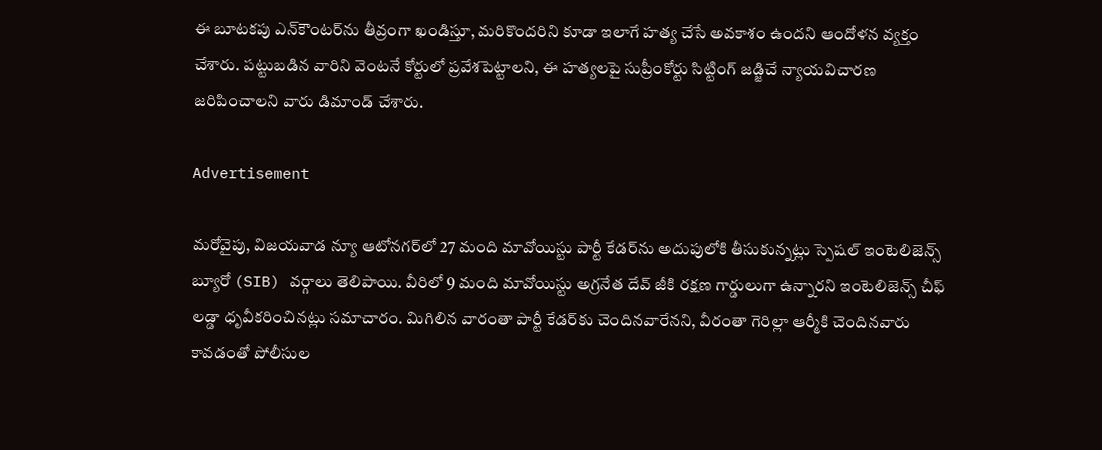ఈ బూటకపు ఎన్‌కౌంటర్‌ను తీవ్రంగా ఖండిస్తూ, మరికొందరిని కూడా ఇలాగే హత్య చేసే అవకాశం ఉందని ఆందోళన వ్యక్తం చేశారు. పట్టుబడిన వారిని వెంటనే కోర్టులో ప్రవేశపెట్టాలని, ఈ హత్యలపై సుప్రీంకోర్టు సిట్టింగ్ జడ్జిచే న్యాయవిచారణ జరిపించాలని వారు డిమాండ్ చేశారు.

Advertisement

మరోవైపు, విజయవాడ న్యూ ఆటోనగర్‌లో 27 మంది మావోయిస్టు పార్టీ కేడర్‌ను అదుపులోకి తీసుకున్నట్లు స్పెషల్ ఇంటెలిజెన్స్ బ్యూరో (SIB) వర్గాలు తెలిపాయి. వీరిలో 9 మంది మావోయిస్టు అగ్రనేత దేవ్ జీకి రక్షణ గార్డులుగా ఉన్నారని ఇంటెలిజెన్స్ చీఫ్ లడ్డా ధృవీకరించినట్లు సమాచారం. మిగిలిన వారంతా పార్టీ కేడర్‌కు చెందినవారేనని, వీరంతా గెరిల్లా ఆర్మీకి చెందినవారు కావడంతో పోలీసుల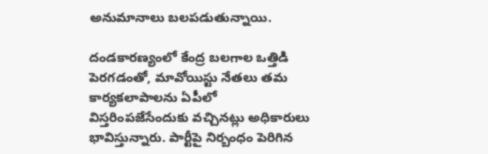అనుమానాలు బలపడుతున్నాయి.

దండకారణ్యంలో కేంద్ర బలగాల ఒత్తిడి పెరగడంతో, మావోయిస్టు నేతలు తమ కార్యకలాపాలను ఏపీలో విస్తరింపజేసేందుకు వచ్చినట్లు అధికారులు భావిస్తున్నారు. పార్టీపై నిర్బంధం పెరిగిన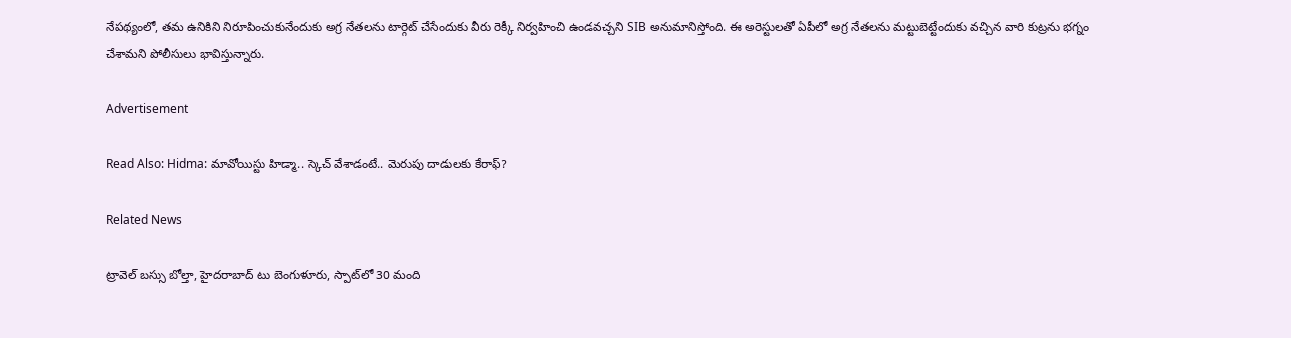నేపథ్యంలో, తమ ఉనికిని నిరూపించుకునేందుకు అగ్ర నేతలను టార్గెట్ చేసేందుకు వీరు రెక్కీ నిర్వహించి ఉండవచ్చని SIB అనుమానిస్తోంది. ఈ అరెస్టులతో ఏపీలో అగ్ర నేతలను మట్టుబెట్టేందుకు వచ్చిన వారి కుట్రను భగ్నం చేశామని పోలీసులు భావిస్తున్నారు.

Advertisement

Read Also: Hidma: మావోయిస్టు హిడ్మా.. స్కెచ్ వేశాడంటే.. మెరుపు దాడులకు కేరాఫ్?

Related News

ట్రావెల్ బస్సు బోల్తా, హైదరాబాద్ టు బెంగుళూరు, స్పాట్‌లో 30 మంది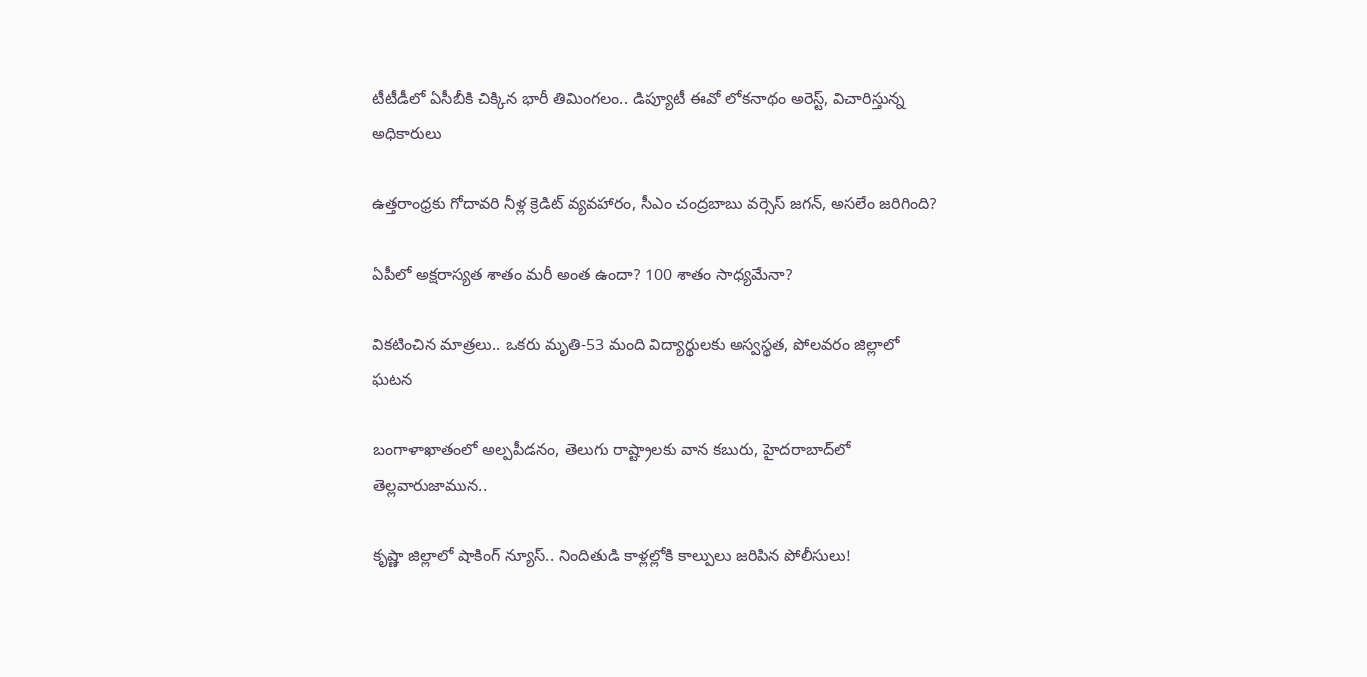టీటీడీలో ఏసీబీకి చిక్కిన భారీ తిమింగలం.. డిప్యూటీ ఈవో లోకనాథం అరెస్ట్, విచారిస్తున్న అధికారులు

ఉత్తరాంధ్రకు గోదావరి నీళ్ల క్రెడిట్ వ్యవహారం, సీఎం చంద్రబాబు వర్సెస్ జగన్, అసలేం జరిగింది?

ఏపీలో అక్షరాస్యత శాతం మరీ అంత ఉందా? 100 శాతం సాధ్యమేనా?

వికటించిన మాత్రలు.. ఒకరు మృతి-53 మంది విద్యార్థులకు అస్వస్థత, పోలవరం జిల్లాలో ఘటన

బంగాళాఖాతంలో అల్పపీడనం, తెలుగు రాష్ట్రాలకు వాన కబురు, హైదరాబాద్‌లో తెల్లవారుజామున..

కృష్ణా జిల్లాలో షాకింగ్ న్యూస్.. నిందితుడి కాళ్లల్లోకి కాల్పులు జరిపిన పోలీసులు!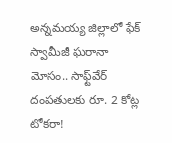అన్నమయ్య జిల్లాలో ఫేక్ స్వామీజీ ఘరానా మోసం.. సాఫ్ట్‌వేర్ దంపతులకు రూ. 2 కోట్ల టోకరా!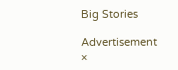Big Stories

Advertisement
×